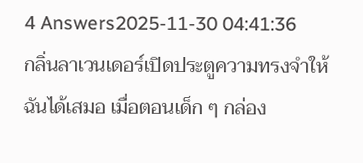4 Answers2025-11-30 04:41:36
กลิ่นลาเวนเดอร์เปิดประตูความทรงจำให้ฉันได้เสมอ เมื่อตอนเด็ก ๆ กล่อง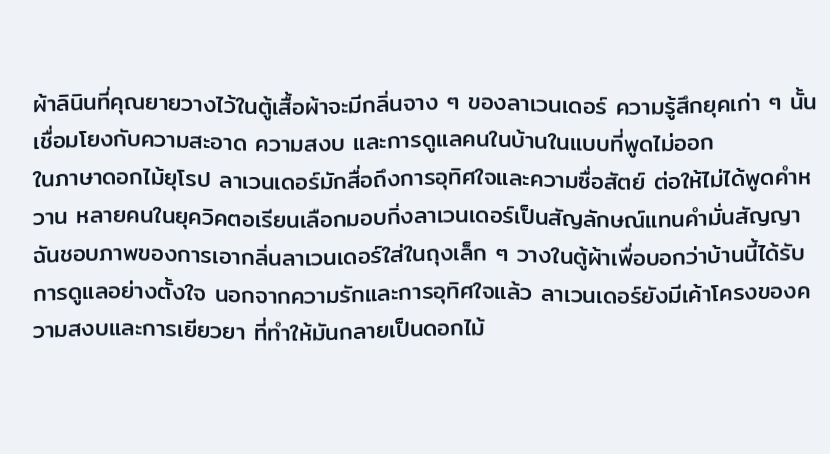ผ้าลินินที่คุณยายวางไว้ในตู้เสื้อผ้าจะมีกลิ่นจาง ๆ ของลาเวนเดอร์ ความรู้สึกยุคเก่า ๆ นั้นเชื่อมโยงกับความสะอาด ความสงบ และการดูแลคนในบ้านในแบบที่พูดไม่ออก
ในภาษาดอกไม้ยุโรป ลาเวนเดอร์มักสื่อถึงการอุทิศใจและความซื่อสัตย์ ต่อให้ไม่ได้พูดคำหวาน หลายคนในยุควิคตอเรียนเลือกมอบกิ่งลาเวนเดอร์เป็นสัญลักษณ์แทนคำมั่นสัญญา ฉันชอบภาพของการเอากลิ่นลาเวนเดอร์ใส่ในถุงเล็ก ๆ วางในตู้ผ้าเพื่อบอกว่าบ้านนี้ได้รับการดูแลอย่างตั้งใจ นอกจากความรักและการอุทิศใจแล้ว ลาเวนเดอร์ยังมีเค้าโครงของความสงบและการเยียวยา ที่ทำให้มันกลายเป็นดอกไม้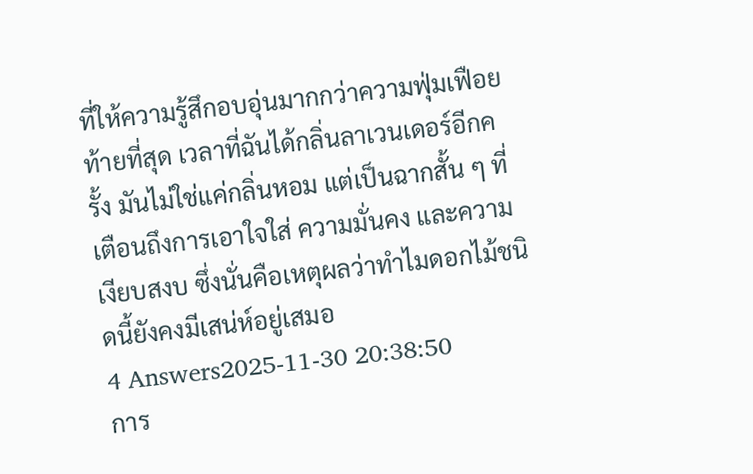ที่ให้ความรู้สึกอบอุ่นมากกว่าความฟุ่มเฟือย
ท้ายที่สุด เวลาที่ฉันได้กลิ่นลาเวนเดอร์อีกครั้ง มันไม่ใช่แค่กลิ่นหอม แต่เป็นฉากสั้น ๆ ที่เตือนถึงการเอาใจใส่ ความมั่นคง และความเงียบสงบ ซึ่งนั่นคือเหตุผลว่าทำไมดอกไม้ชนิดนี้ยังคงมีเสน่ห์อยู่เสมอ
4 Answers2025-11-30 20:38:50
การ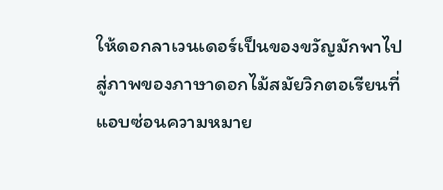ให้ดอกลาเวนเดอร์เป็นของขวัญมักพาไปสู่ภาพของภาษาดอกไม้สมัยวิกตอเรียนที่แอบซ่อนความหมาย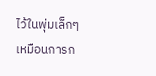ไว้ในพุ่มเล็กๆ เหมือนการก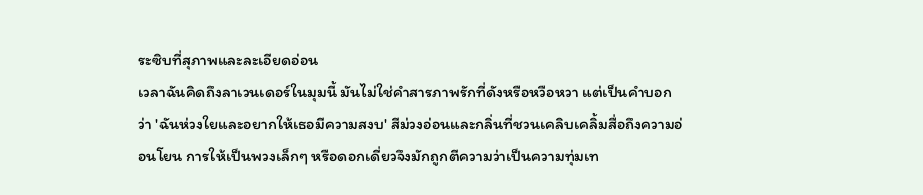ระซิบที่สุภาพและละเอียดอ่อน
เวลาฉันคิดถึงลาเวนเดอร์ในมุมนี้ มันไม่ใช่คำสารภาพรักที่ดังหรือหวือหวา แต่เป็นคำบอกว่า 'ฉันห่วงใยและอยากให้เธอมีความสงบ' สีม่วงอ่อนและกลิ่นที่ชวนเคลิบเคลิ้มสื่อถึงความอ่อนโยน การให้เป็นพวงเล็กๆ หรือดอกเดี่ยวจึงมักถูกตีความว่าเป็นความทุ่มเท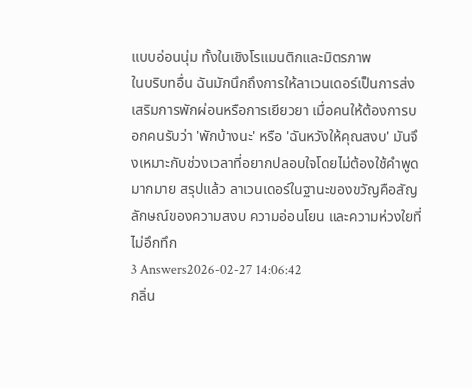แบบอ่อนนุ่ม ทั้งในเชิงโรแมนติกและมิตรภาพ
ในบริบทอื่น ฉันมักนึกถึงการให้ลาเวนเดอร์เป็นการส่งเสริมการพักผ่อนหรือการเยียวยา เมื่อคนให้ต้องการบอกคนรับว่า 'พักบ้างนะ' หรือ 'ฉันหวังให้คุณสงบ' มันจึงเหมาะกับช่วงเวลาที่อยากปลอบใจโดยไม่ต้องใช้คำพูดมากมาย สรุปแล้ว ลาเวนเดอร์ในฐานะของขวัญคือสัญลักษณ์ของความสงบ ความอ่อนโยน และความห่วงใยที่ไม่อึกทึก
3 Answers2026-02-27 14:06:42
กลิ่น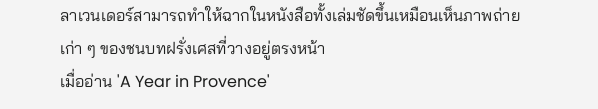ลาเวนเดอร์สามารถทำให้ฉากในหนังสือทั้งเล่มชัดขึ้นเหมือนเห็นภาพถ่ายเก่า ๆ ของชนบทฝรั่งเศสที่วางอยู่ตรงหน้า
เมื่ออ่าน 'A Year in Provence'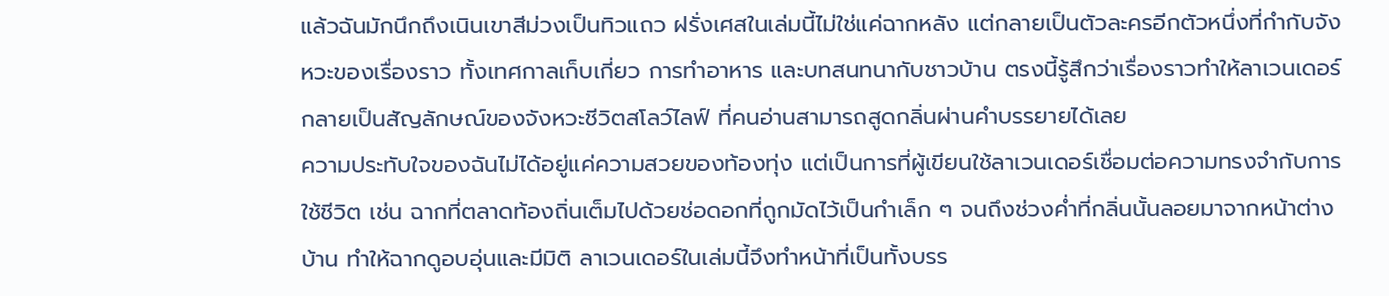แล้วฉันมักนึกถึงเนินเขาสีม่วงเป็นทิวแถว ฝรั่งเศสในเล่มนี้ไม่ใช่แค่ฉากหลัง แต่กลายเป็นตัวละครอีกตัวหนึ่งที่กำกับจังหวะของเรื่องราว ทั้งเทศกาลเก็บเกี่ยว การทำอาหาร และบทสนทนากับชาวบ้าน ตรงนี้รู้สึกว่าเรื่องราวทำให้ลาเวนเดอร์กลายเป็นสัญลักษณ์ของจังหวะชีวิตสโลว์ไลฟ์ ที่คนอ่านสามารถสูดกลิ่นผ่านคำบรรยายได้เลย
ความประทับใจของฉันไม่ได้อยู่แค่ความสวยของท้องทุ่ง แต่เป็นการที่ผู้เขียนใช้ลาเวนเดอร์เชื่อมต่อความทรงจำกับการใช้ชีวิต เช่น ฉากที่ตลาดท้องถิ่นเต็มไปด้วยช่อดอกที่ถูกมัดไว้เป็นกำเล็ก ๆ จนถึงช่วงค่ำที่กลิ่นนั้นลอยมาจากหน้าต่างบ้าน ทำให้ฉากดูอบอุ่นและมีมิติ ลาเวนเดอร์ในเล่มนี้จึงทำหน้าที่เป็นทั้งบรร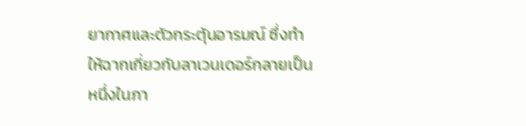ยากาศและตัวกระตุ้นอารมณ์ ซึ่งทำให้ฉากเกี่ยวกับลาเวนเดอร์กลายเป็นหนึ่งในภา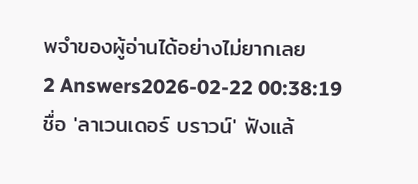พจำของผู้อ่านได้อย่างไม่ยากเลย
2 Answers2026-02-22 00:38:19
ชื่อ 'ลาเวนเดอร์ บราวน์' ฟังแล้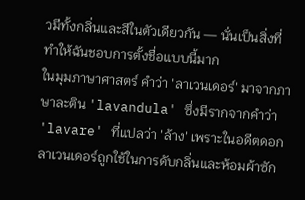วมีทั้งกลิ่นและสีในตัวเดียวกัน — นั่นเป็นสิ่งที่ทำให้ฉันชอบการตั้งชื่อแบบนี้มาก
ในมุมภาษาศาสตร์ คำว่า 'ลาเวนเดอร์' มาจากภาษาละติน 'lavandula' ซึ่งมีรากจากคำว่า 'lavare' ที่แปลว่า 'ล้าง' เพราะในอดีตดอกลาเวนเดอร์ถูกใช้ในการดับกลิ่นและห้อมผ้าซัก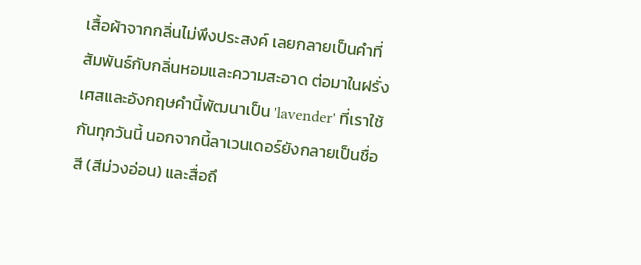เสื้อผ้าจากกลิ่นไม่พึงประสงค์ เลยกลายเป็นคำที่สัมพันธ์กับกลิ่นหอมและความสะอาด ต่อมาในฝรั่งเศสและอังกฤษคำนี้พัฒนาเป็น 'lavender' ที่เราใช้กันทุกวันนี้ นอกจากนี้ลาเวนเดอร์ยังกลายเป็นชื่อสี (สีม่วงอ่อน) และสื่อถึ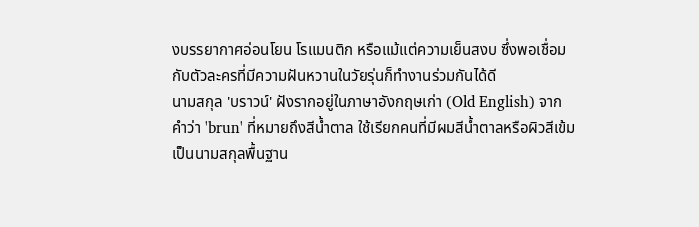งบรรยากาศอ่อนโยน โรแมนติก หรือแม้แต่ความเย็นสงบ ซึ่งพอเชื่อมกับตัวละครที่มีความฝันหวานในวัยรุ่นก็ทำงานร่วมกันได้ดี
นามสกุล 'บราวน์' ฝังรากอยู่ในภาษาอังกฤษเก่า (Old English) จากคำว่า 'brun' ที่หมายถึงสีน้ำตาล ใช้เรียกคนที่มีผมสีน้ำตาลหรือผิวสีเข้ม เป็นนามสกุลพื้นฐาน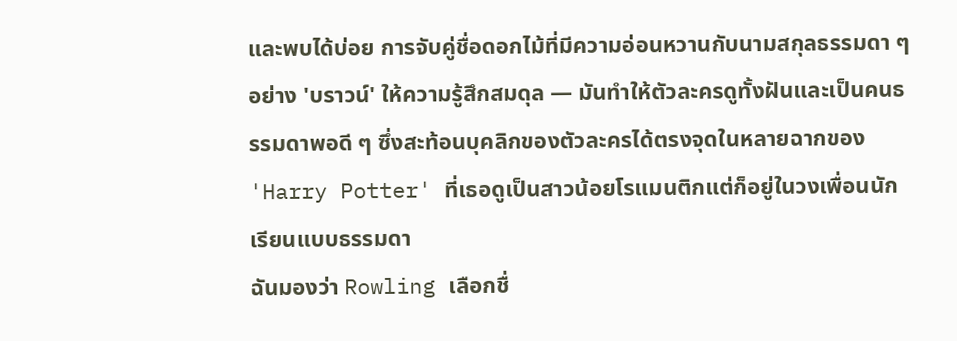และพบได้บ่อย การจับคู่ชื่อดอกไม้ที่มีความอ่อนหวานกับนามสกุลธรรมดา ๆ อย่าง 'บราวน์' ให้ความรู้สึกสมดุล — มันทำให้ตัวละครดูทั้งฝันและเป็นคนธรรมดาพอดี ๆ ซึ่งสะท้อนบุคลิกของตัวละครได้ตรงจุดในหลายฉากของ 'Harry Potter' ที่เธอดูเป็นสาวน้อยโรแมนติกแต่ก็อยู่ในวงเพื่อนนักเรียนแบบธรรมดา
ฉันมองว่า Rowling เลือกชื่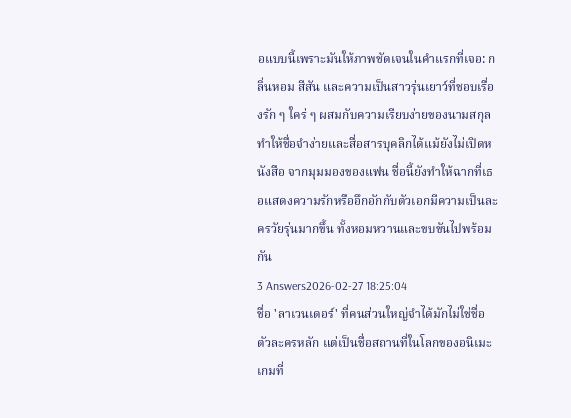อแบบนี้เพราะมันให้ภาพชัดเจนในคำแรกที่เจอ: กลิ่นหอม สีสัน และความเป็นสาวรุ่นเยาว์ที่ชอบเรื่องรัก ๆ ใคร่ ๆ ผสมกับความเรียบง่ายของนามสกุล ทำให้ชื่อจำง่ายและสื่อสารบุคลิกได้แม้ยังไม่เปิดหนังสือ จากมุมมองของแฟน ชื่อนี้ยังทำให้ฉากที่เธอแสดงความรักหรืออึกอักกับตัวเอกมีความเป็นละครวัยรุ่นมากขึ้น ทั้งหอมหวานและขบขันไปพร้อมกัน
3 Answers2026-02-27 18:25:04
ชื่อ 'ลาเวนเดอร์' ที่คนส่วนใหญ่จำได้มักไม่ใช่ชื่อตัวละครหลัก แต่เป็นชื่อสถานที่ในโลกของอนิเมะเกมที่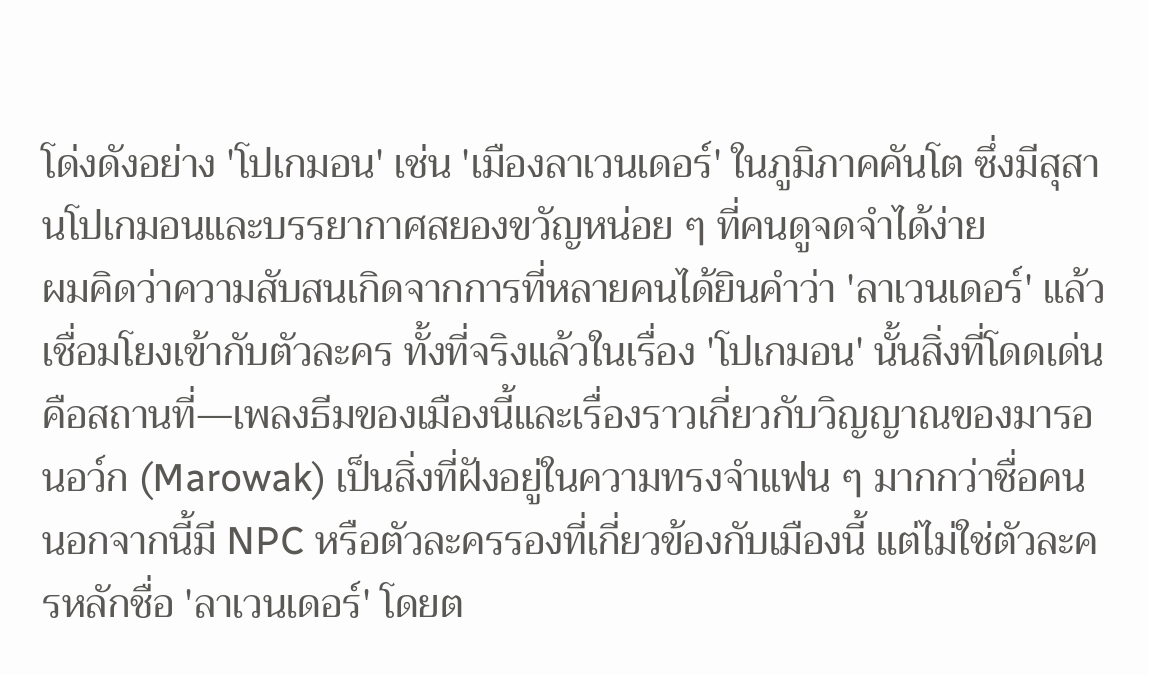โด่งดังอย่าง 'โปเกมอน' เช่น 'เมืองลาเวนเดอร์' ในภูมิภาคคันโต ซึ่งมีสุสานโปเกมอนและบรรยากาศสยองขวัญหน่อย ๆ ที่คนดูจดจำได้ง่าย
ผมคิดว่าความสับสนเกิดจากการที่หลายคนได้ยินคำว่า 'ลาเวนเดอร์' แล้วเชื่อมโยงเข้ากับตัวละคร ทั้งที่จริงแล้วในเรื่อง 'โปเกมอน' นั้นสิ่งที่โดดเด่นคือสถานที่—เพลงธีมของเมืองนี้และเรื่องราวเกี่ยวกับวิญญาณของมารอนอว์ก (Marowak) เป็นสิ่งที่ฝังอยู่ในความทรงจำแฟน ๆ มากกว่าชื่อคน นอกจากนี้มี NPC หรือตัวละครรองที่เกี่ยวข้องกับเมืองนี้ แต่ไม่ใช่ตัวละครหลักชื่อ 'ลาเวนเดอร์' โดยต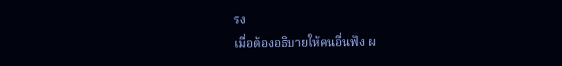รง
เมื่อต้องอธิบายให้คนอื่นฟัง ผ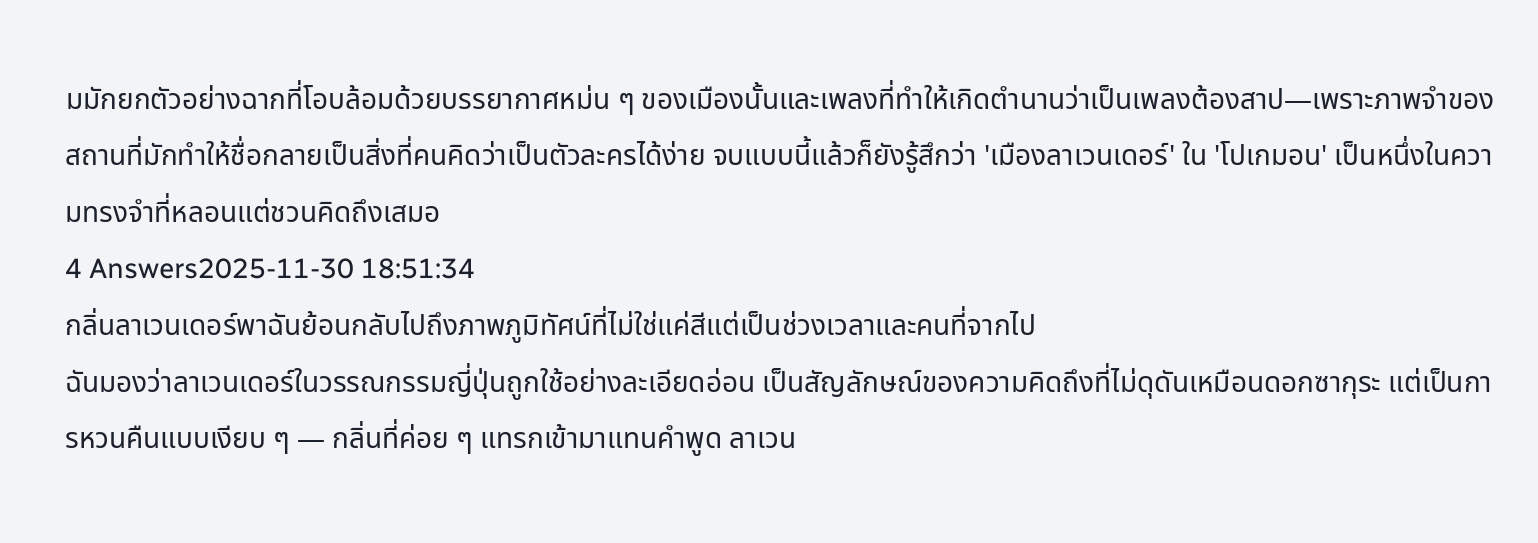มมักยกตัวอย่างฉากที่โอบล้อมด้วยบรรยากาศหม่น ๆ ของเมืองนั้นและเพลงที่ทำให้เกิดตำนานว่าเป็นเพลงต้องสาป—เพราะภาพจำของสถานที่มักทำให้ชื่อกลายเป็นสิ่งที่คนคิดว่าเป็นตัวละครได้ง่าย จบแบบนี้แล้วก็ยังรู้สึกว่า 'เมืองลาเวนเดอร์' ใน 'โปเกมอน' เป็นหนึ่งในความทรงจำที่หลอนแต่ชวนคิดถึงเสมอ
4 Answers2025-11-30 18:51:34
กลิ่นลาเวนเดอร์พาฉันย้อนกลับไปถึงภาพภูมิทัศน์ที่ไม่ใช่แค่สีแต่เป็นช่วงเวลาและคนที่จากไป
ฉันมองว่าลาเวนเดอร์ในวรรณกรรมญี่ปุ่นถูกใช้อย่างละเอียดอ่อน เป็นสัญลักษณ์ของความคิดถึงที่ไม่ดุดันเหมือนดอกซากุระ แต่เป็นการหวนคืนแบบเงียบ ๆ — กลิ่นที่ค่อย ๆ แทรกเข้ามาแทนคำพูด ลาเวน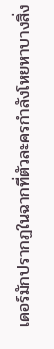เดอร์มักปรากฏในฉากที่ตัวละครกำลังโหยหาบางสิ่ง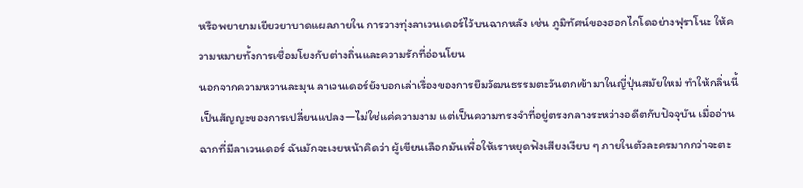หรือพยายามเยียวยาบาดแผลภายใน การวางทุ่งลาเวนเดอร์ไว้บนฉากหลัง เช่น ภูมิทัศน์ของฮอกไกโดอย่างฟุราโนะ ให้ความหมายทั้งการเชื่อมโยงกับต่างถิ่นและความรักที่อ่อนโยน
นอกจากความหวานละมุน ลาเวนเดอร์ยังบอกเล่าเรื่องของการยืมวัฒนธรรมตะวันตกเข้ามาในญี่ปุ่นสมัยใหม่ ทำให้กลิ่นนี้เป็นสัญญะของการเปลี่ยนแปลง—ไม่ใช่แค่ความงาม แต่เป็นความทรงจำที่อยู่ตรงกลางระหว่างอดีตกับปัจจุบัน เมื่ออ่านฉากที่มีลาเวนเดอร์ ฉันมักจะเงยหน้าคิดว่า ผู้เขียนเลือกมันเพื่อให้เราหยุดฟังเสียงเงียบ ๆ ภายในตัวละครมากกว่าจะตะ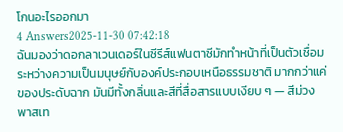โกนอะไรออกมา
4 Answers2025-11-30 07:42:18
ฉันมองว่าดอกลาเวนเดอร์ในซีรีส์แฟนตาซีมักทำหน้าที่เป็นตัวเชื่อมระหว่างความเป็นมนุษย์กับองค์ประกอบเหนือธรรมชาติ มากกว่าแค่ของประดับฉาก มันมีทั้งกลิ่นและสีที่สื่อสารแบบเงียบ ๆ — สีม่วงพาสเท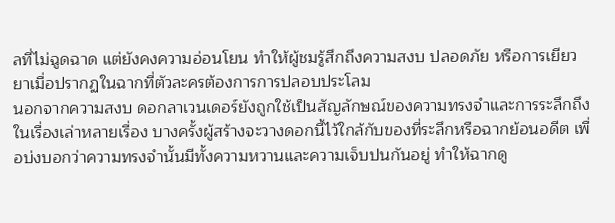ลที่ไม่ฉูดฉาด แต่ยังคงความอ่อนโยน ทำให้ผู้ชมรู้สึกถึงความสงบ ปลอดภัย หรือการเยียวยาเมื่อปรากฏในฉากที่ตัวละครต้องการการปลอบประโลม
นอกจากความสงบ ดอกลาเวนเดอร์ยังถูกใช้เป็นสัญลักษณ์ของความทรงจำและการระลึกถึงในเรื่องเล่าหลายเรื่อง บางครั้งผู้สร้างจะวางดอกนี้ไว้ใกล้กับของที่ระลึกหรือฉากย้อนอดีต เพื่อบ่งบอกว่าความทรงจำนั้นมีทั้งความหวานและความเจ็บปนกันอยู่ ทำให้ฉากดู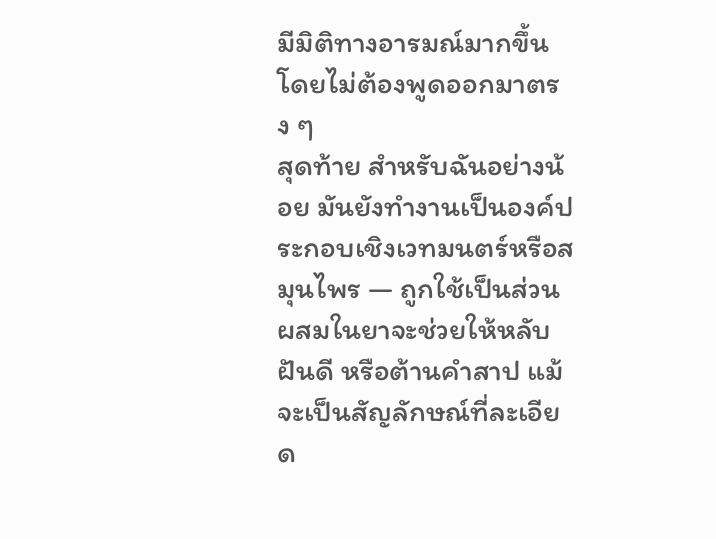มีมิติทางอารมณ์มากขึ้น โดยไม่ต้องพูดออกมาตรง ๆ
สุดท้าย สำหรับฉันอย่างน้อย มันยังทำงานเป็นองค์ประกอบเชิงเวทมนตร์หรือสมุนไพร — ถูกใช้เป็นส่วนผสมในยาจะช่วยให้หลับฝันดี หรือต้านคำสาป แม้จะเป็นสัญลักษณ์ที่ละเอียด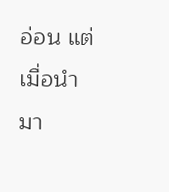อ่อน แต่เมื่อนำมา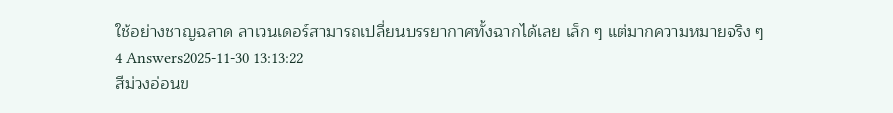ใช้อย่างชาญฉลาด ลาเวนเดอร์สามารถเปลี่ยนบรรยากาศทั้งฉากได้เลย เล็ก ๆ แต่มากความหมายจริง ๆ
4 Answers2025-11-30 13:13:22
สีม่วงอ่อนข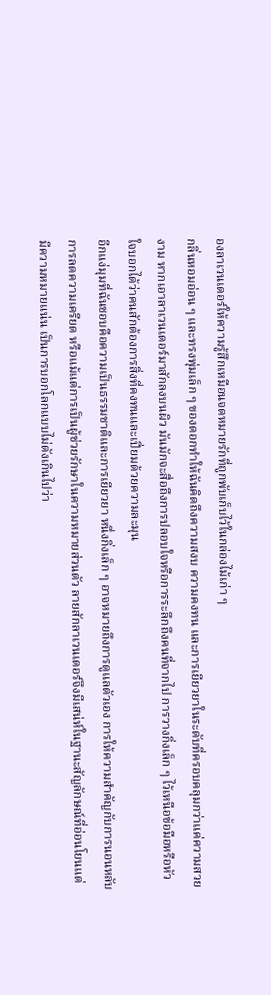องลาเวนเดอร์ให้ความรู้สึกเหมือนจดหมายรักที่ถูกพับเก็บไว้ในกล่องไม้เก่า ๆ
กลิ่นหอมอ่อน ๆ และทรงพุ่มเล็ก ๆ ของดอกทำให้ฉันคิดถึงความสงบ ความคงทน และการเยียวยาในระดับที่ครอบคลุมกว่าแค่ความสวยงาม หากเอาลาเวนเดอร์มาสักลงบนผิว มันมักจะสื่อถึงการปลอบใจหรือการระลึกถึงคนที่จากไป การวางกิ่งเล็ก ๆ ไว้เหนือข้อมือหรือหัวใจบอกได้ว่าคนสักต้องการสิ่งที่คงทนและเปี่ยมด้วยความละมุน
อีกแง่มุมที่ฉันชอบคือความเป็นธรรมชาติและการเยียวยา หนึ่งกิ่งเล็ก ๆ อาจหมายถึงการดูแลตัวเอง การให้ความสำคัญกับการนอนหลับ การลดความเครียด หรือแม้แต่การเป็นผู้ช่วยรักษาในความหมายส่วนตัว ลายสักลาเวนเดอร์จึงมีเสน่ห์ในฐานะสัญลักษณ์ที่อ่อนโยนแต่มีความหมายแน่น เป็นการบอกโลกแบบไม่ดังเกินไปว่า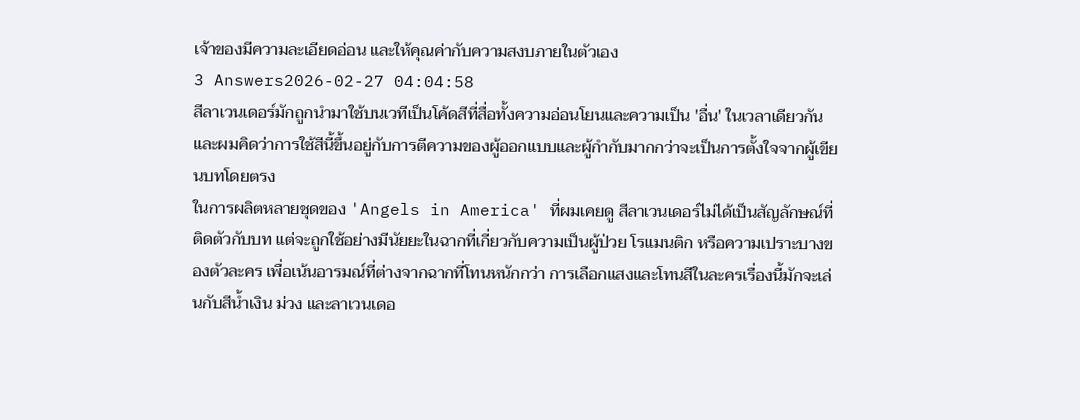เจ้าของมีความละเอียดอ่อน และให้คุณค่ากับความสงบภายในตัวเอง
3 Answers2026-02-27 04:04:58
สีลาเวนเดอร์มักถูกนำมาใช้บนเวทีเป็นโค้ดสีที่สื่อทั้งความอ่อนโยนและความเป็น 'อื่น' ในเวลาเดียวกัน และผมคิดว่าการใช้สีนี้ขึ้นอยู่กับการตีความของผู้ออกแบบและผู้กำกับมากกว่าจะเป็นการตั้งใจจากผู้เขียนบทโดยตรง
ในการผลิตหลายชุดของ 'Angels in America' ที่ผมเคยดู สีลาเวนเดอร์ไม่ได้เป็นสัญลักษณ์ที่ติดตัวกับบท แต่จะถูกใช้อย่างมีนัยยะในฉากที่เกี่ยวกับความเป็นผู้ป่วย โรแมนติก หรือความเปราะบางของตัวละคร เพื่อเน้นอารมณ์ที่ต่างจากฉากที่โทนหนักกว่า การเลือกแสงและโทนสีในละครเรื่องนี้มักจะเล่นกับสีน้ำเงิน ม่วง และลาเวนเดอ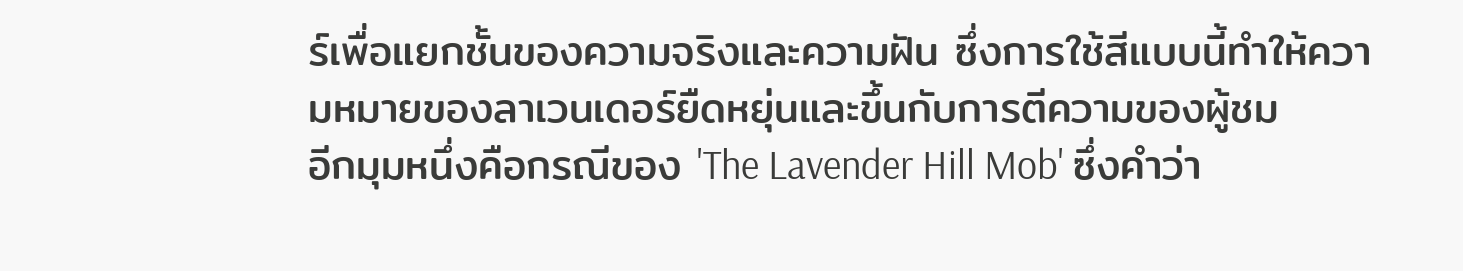ร์เพื่อแยกชั้นของความจริงและความฝัน ซึ่งการใช้สีแบบนี้ทำให้ความหมายของลาเวนเดอร์ยืดหยุ่นและขึ้นกับการตีความของผู้ชม
อีกมุมหนึ่งคือกรณีของ 'The Lavender Hill Mob' ซึ่งคำว่า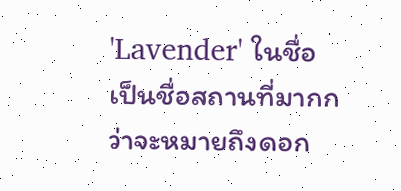'Lavender' ในชื่อเป็นชื่อสถานที่มากกว่าจะหมายถึงดอก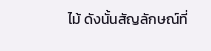ไม้ ดังนั้นสัญลักษณ์ที่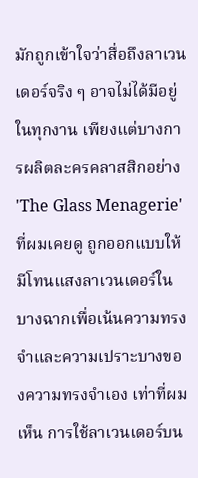มักถูกเข้าใจว่าสื่อถึงลาเวนเดอร์จริง ๆ อาจไม่ได้มีอยู่ในทุกงาน เพียงแต่บางการผลิตละครคลาสสิกอย่าง 'The Glass Menagerie' ที่ผมเคยดู ถูกออกแบบให้มีโทนแสงลาเวนเดอร์ในบางฉากเพื่อเน้นความทรงจำและความเปราะบางของความทรงจำเอง เท่าที่ผมเห็น การใช้ลาเวนเดอร์บน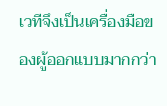เวทีจึงเป็นเครื่องมือของผู้ออกแบบมากกว่า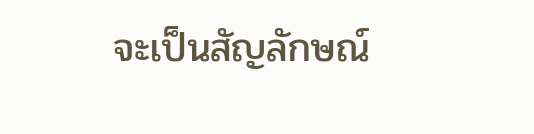จะเป็นสัญลักษณ์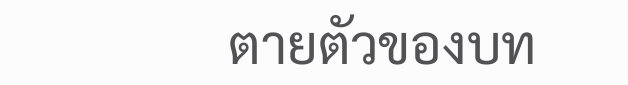ตายตัวของบท